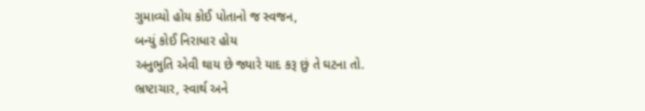ગુમાવ્યો હોય કોઈ પોતાનો જ સ્વજન,
બન્યું કોઈ નિરાધાર હોય
અનુભુતિ એવી થાય છે જ્યારે યાદ કરૂ છું તે ઘટના તો.
ભ્રષ્ટાચાર, સ્વાર્થ અને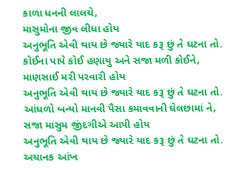કાળા ધનની લાલચે,
માસુમોના જીવ લીધા હોય
અનુભૂતિ એવી થાય છે જ્યારે યાદ કરૂ છું તે ઘટના તો.
કોઈના પાપે કોઈ હણાયુ અને સજા મળી કોઈને,
માણસાઈ મરી પરવારી હોય
અનુભૂતિ એવી થાય છે જ્યારે યાદ કરૂ છું તે ઘટના તો.
આંધળો બન્યો માનવી પૈસા કમાવવાની ઘેલછામાં ને,
સજા માસુમ જીંદગીએ આપી હોય
અનુભૂતિ એવી થાય છે જ્યારે યાદ કરૂ છું તે ઘટના તો.
અચાનક આંખ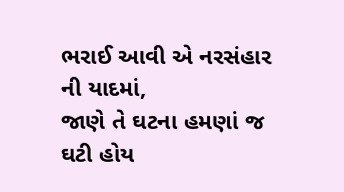ભરાઈ આવી એ નરસંહાર ની યાદમાં,
જાણે તે ઘટના હમણાં જ ઘટી હોય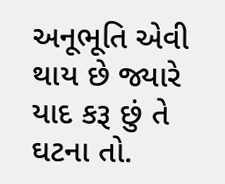અનૂભૂતિ એવી થાય છે જ્યારે યાદ કરૂ છું તે ઘટના તો.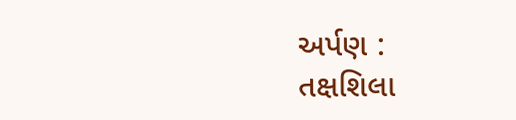અર્પણ :
તક્ષશિલા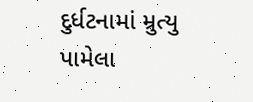દુર્ધટનામાં મ્રુત્યુ પામેલા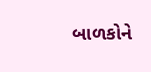બાળકોને